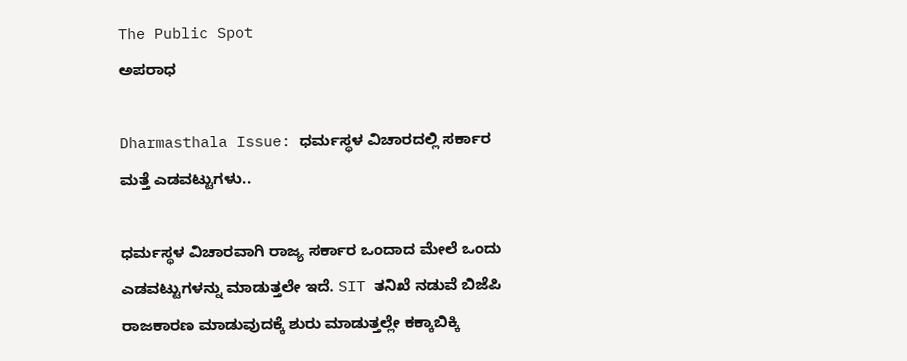The Public Spot
ಅಪರಾಧ

Dharmasthala Issue: ಧರ್ಮಸ್ಥಳ ವಿಚಾರದಲ್ಲಿ ಸರ್ಕಾರ ಮತ್ತೆ ಎಡವಟ್ಟುಗಳು..

ಧರ್ಮಸ್ಥಳ ವಿಚಾರವಾಗಿ ರಾಜ್ಯ ಸರ್ಕಾರ ಒಂದಾದ ಮೇಲೆ ಒಂದು ಎಡವಟ್ಟುಗಳನ್ನು ಮಾಡುತ್ತಲೇ ಇದೆ. SIT ತನಿಖೆ ನಡುವೆ ಬಿಜೆಪಿ ರಾಜಕಾರಣ ಮಾಡುವುದಕ್ಕೆ ಶುರು ಮಾಡುತ್ತಲ್ಲೇ ಕಕ್ಕಾಬಿಕ್ಕಿ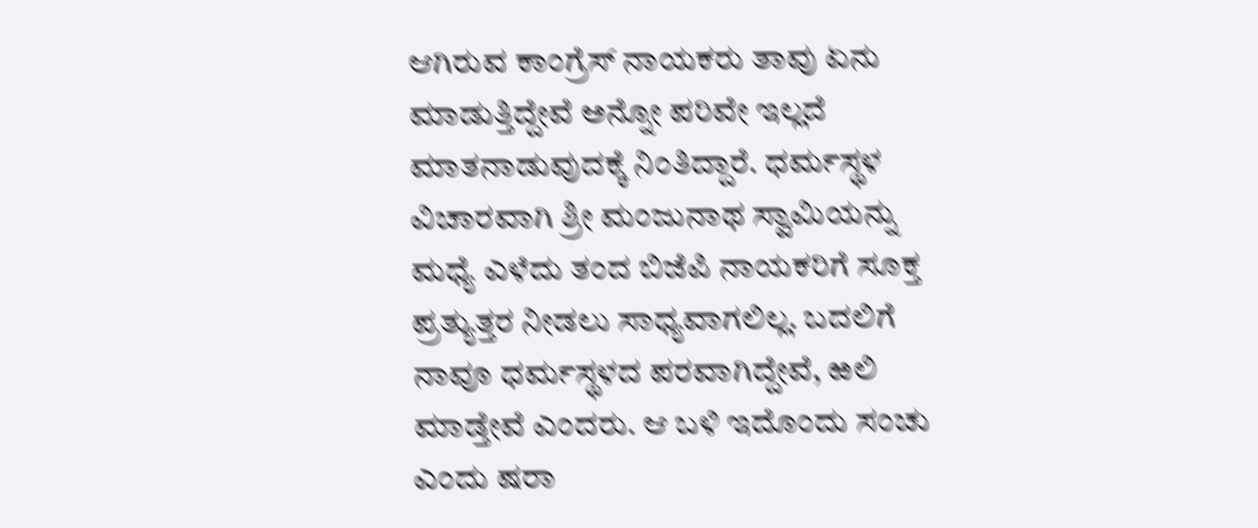ಆಗಿರುವ ಕಾಂಗ್ರೆಸ್‌ ನಾಯಕರು ತಾವು ಏನು ಮಾಡುತ್ತಿದ್ದೇವೆ ಅನ್ನೋ ಪರಿವೇ ಇಲ್ಲದೆ ಮಾತನಾಡುವುದಕ್ಕೆ ನಿಂತಿದ್ದಾರೆ. ಧರ್ಮಸ್ಥಳ ವಿಚಾರವಾಗಿ ಶ್ರೀ ಮಂಜುನಾಥ ಸ್ವಾಮಿಯನ್ನು ಮಧ್ಯೆ ಎಳೆದು ತಂದ ಬಿಜೆಪಿ ನಾಯಕರಿಗೆ ಸೂಕ್ತ ಪ್ರತ್ಯುತ್ತರ ನೀಡಲು ಸಾಧ್ಯವಾಗಲಿಲ್ಲ. ಬದಲಿಗೆ ನಾವೂ ಧರ್ಮಸ್ಥಳದ ಪರವಾಗಿದ್ದೇವೆ, ಱಲಿ ಮಾಡ್ತೇವೆ ಎಂದರು. ಆ ಬಳಿ ಇದೊಂದು ಸಂಚು ಎಂದು ಷರಾ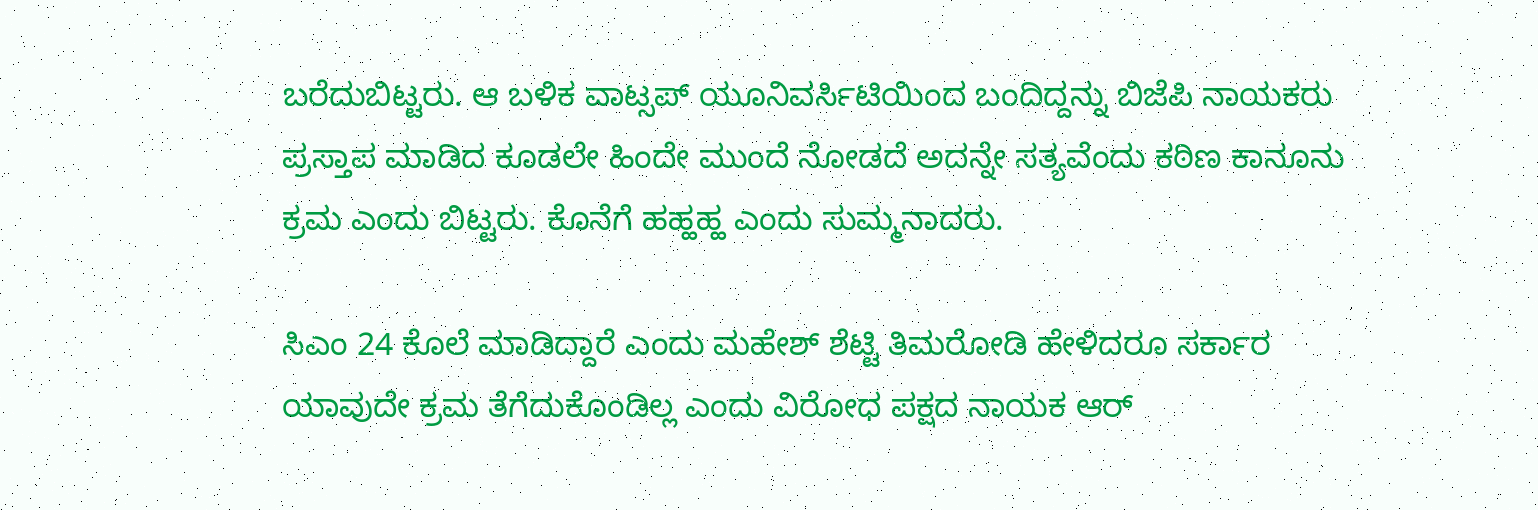ಬರೆದುಬಿಟ್ಟರು. ಆ ಬಳಿಕ ವಾಟ್ಸಪ್ ಯೂನಿವರ್ಸಿಟಿಯಿಂದ ಬಂದಿದ್ದನ್ನು ಬಿಜೆಪಿ ನಾಯಕರು ಪ್ರಸ್ತಾಪ ಮಾಡಿದ ಕೂಡಲೇ ಹಿಂದೇ ಮುಂದೆ ನೋಡದೆ ಅದನ್ನೇ ಸತ್ಯವೆಂದು ಕಠಿಣ ಕಾನೂನು ಕ್ರಮ ಎಂದು ಬಿಟ್ಟರು. ಕೊನೆಗೆ ಹಹ್ಹಹ್ಹ ಎಂದು ಸುಮ್ಮನಾದರು.

ಸಿಎಂ 24 ಕೊಲೆ ಮಾಡಿದ್ದಾರೆ ಎಂದು ಮಹೇಶ್‌ ಶೆಟ್ಟಿ ತಿಮರೋಡಿ ಹೇಳಿದರೂ ಸರ್ಕಾರ ಯಾವುದೇ ಕ್ರಮ ತೆಗೆದುಕೊಂಡಿಲ್ಲ ಎಂದು ವಿರೋಧ ಪಕ್ಷದ ನಾಯಕ ಆರ್‌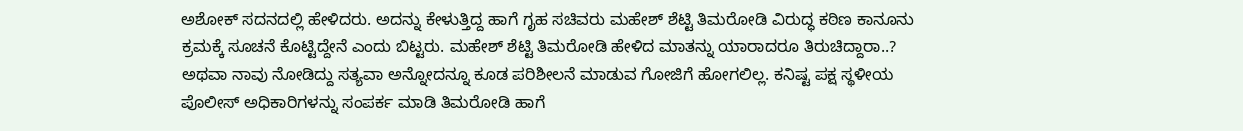ಅಶೋಕ್‌ ಸದನದಲ್ಲಿ ಹೇಳಿದರು. ಅದನ್ನು ಕೇಳುತ್ತಿದ್ದ ಹಾಗೆ ಗೃಹ ಸಚಿವರು ಮಹೇಶ್‌ ಶೆಟ್ಟಿ ತಿಮರೋಡಿ ವಿರುದ್ಧ ಕಠಿಣ ಕಾನೂನು ಕ್ರಮಕ್ಕೆ ಸೂಚನೆ ಕೊಟ್ಟಿದ್ದೇನೆ ಎಂದು ಬಿಟ್ಟರು. ಮಹೇಶ್‌ ಶೆಟ್ಟಿ ತಿಮರೋಡಿ ಹೇಳಿದ ಮಾತನ್ನು ಯಾರಾದರೂ ತಿರುಚಿದ್ದಾರಾ..? ಅಥವಾ ನಾವು ನೋಡಿದ್ದು ಸತ್ಯವಾ ಅನ್ನೋದನ್ನೂ ಕೂಡ ಪರಿಶೀಲನೆ ಮಾಡುವ ಗೋಜಿಗೆ ಹೋಗಲಿಲ್ಲ. ಕನಿಷ್ಟ ಪಕ್ಷ ಸ್ಥಳೀಯ ಪೊಲೀಸ್ ಅಧಿಕಾರಿಗಳನ್ನು ಸಂಪರ್ಕ ಮಾಡಿ ತಿಮರೋಡಿ ಹಾಗೆ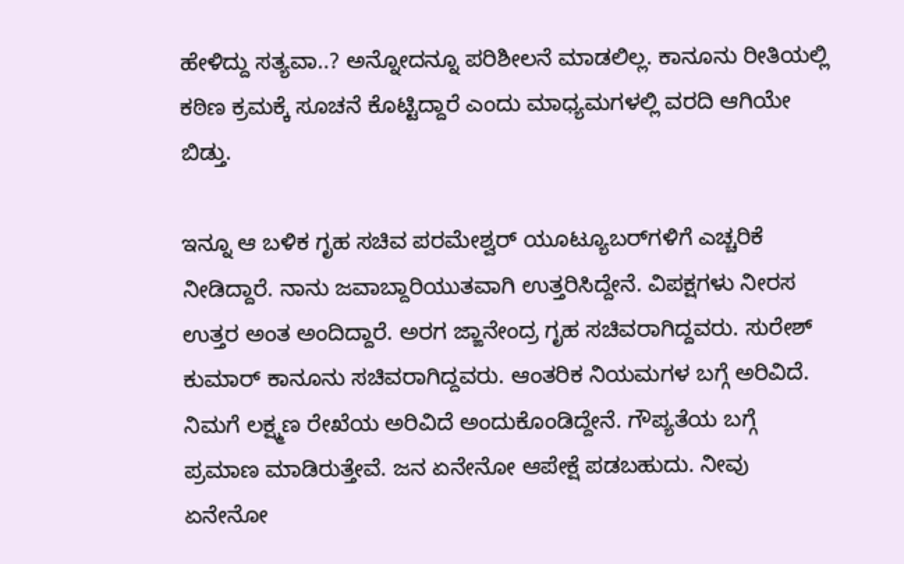ಹೇಳಿದ್ದು ಸತ್ಯವಾ..? ಅನ್ನೋದನ್ನೂ ಪರಿಶೀಲನೆ ಮಾಡಲಿಲ್ಲ. ಕಾನೂನು ರೀತಿಯಲ್ಲಿ ಕಠಿಣ ಕ್ರಮಕ್ಕೆ ಸೂಚನೆ ಕೊಟ್ಟಿದ್ದಾರೆ ಎಂದು ಮಾಧ್ಯಮಗಳಲ್ಲಿ ವರದಿ ಆಗಿಯೇ ಬಿಡ್ತು.

ಇನ್ನೂ ಆ ಬಳಿಕ ಗೃಹ ಸಚಿವ ಪರಮೇಶ್ವರ್‌ ಯೂಟ್ಯೂಬರ್‌ಗಳಿಗೆ ಎಚ್ಚರಿಕೆ ನೀಡಿದ್ದಾರೆ. ನಾನು ಜವಾಬ್ದಾರಿಯುತವಾಗಿ ಉತ್ತರಿಸಿದ್ದೇನೆ. ವಿಪಕ್ಷಗಳು ನೀರಸ ಉತ್ತರ ಅಂತ ಅಂದಿದ್ದಾರೆ. ಅರಗ ಜ್ಙಾನೇಂದ್ರ ಗೃಹ ಸಚಿವರಾಗಿದ್ದವರು. ಸುರೇಶ್ ಕುಮಾರ್ ಕಾನೂನು ಸಚಿವರಾಗಿದ್ದವರು. ಆಂತರಿಕ ನಿಯಮಗಳ ಬಗ್ಗೆ ಅರಿವಿದೆ. ನಿಮಗೆ ಲಕ್ಷ್ಮಣ ರೇಖೆಯ ಅರಿವಿದೆ ಅಂದುಕೊಂಡಿದ್ದೇನೆ. ಗೌಪ್ಯತೆಯ ಬಗ್ಗೆ ಪ್ರಮಾಣ ಮಾಡಿರುತ್ತೇವೆ. ಜನ ಏನೇನೋ ಆಪೇಕ್ಷೆ ಪಡಬಹುದು. ನೀವು ಏನೇನೋ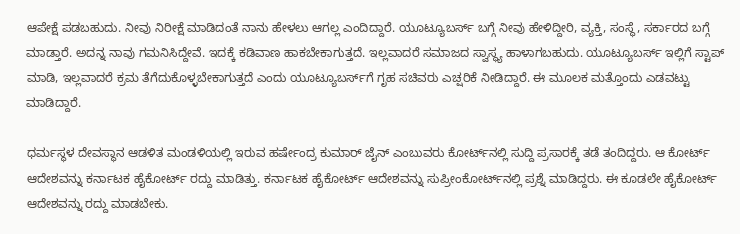ಆಪೇಕ್ಷೆ ಪಡಬಹುದು. ನೀವು ನಿರೀಕ್ಷೆ ಮಾಡಿದಂತೆ ನಾನು ಹೇಳಲು ಆಗಲ್ಲ ಎಂದಿದ್ದಾರೆ. ಯೂಟ್ಯೂಬರ್ಸ್ ಬಗ್ಗೆ ನೀವು ಹೇಳಿದ್ದೀರಿ, ವ್ಯಕ್ತಿ, ಸಂಸ್ಥೆ, ಸರ್ಕಾರದ ಬಗ್ಗೆ ಮಾಡ್ತಾರೆ. ಅದನ್ನ ನಾವು ಗಮನಿಸಿದ್ದೇವೆ. ಇದಕ್ಕೆ ಕಡಿವಾಣ ಹಾಕಬೇಕಾಗುತ್ತದೆ. ಇಲ್ಲವಾದರೆ ಸಮಾಜದ ಸ್ವಾಸ್ಥ್ಯ ಹಾಳಾಗಬಹುದು. ಯೂಟ್ಯೂಬರ್ಸ್ ಇಲ್ಲಿಗೆ ಸ್ಟಾಪ್ ಮಾಡಿ, ಇಲ್ಲವಾದರೆ ಕ್ರಮ ತೆಗೆದುಕೊಳ್ಳಬೇಕಾಗುತ್ತದೆ ಎಂದು ಯೂಟ್ಯೂಬರ್ಸ್‌ಗೆ ಗೃಹ ಸಚಿವರು ಎಚ್ಷರಿಕೆ ನೀಡಿದ್ದಾರೆ. ಈ ಮೂಲಕ ಮತ್ತೊಂದು ಎಡವಟ್ಟು ಮಾಡಿದ್ದಾರೆ.

ಧರ್ಮಸ್ಥಳ ದೇವಸ್ಥಾನ ಆಡಳಿತ ಮಂಡಳಿಯಲ್ಲಿ ಇರುವ ಹರ್ಷೇಂದ್ರ ಕುಮಾರ್‌ ಜೈನ್‌ ಎಂಬುವರು ಕೋರ್ಟ್‌ನಲ್ಲಿ ಸುದ್ದಿ ಪ್ರಸಾರಕ್ಕೆ ತಡೆ ತಂದಿದ್ದರು. ಆ ಕೋರ್ಟ್‌ ಆದೇಶವನ್ನು ಕರ್ನಾಟಕ ಹೈಕೋರ್ಟ್‌ ರದ್ದು ಮಾಡಿತ್ತು. ಕರ್ನಾಟಕ ಹೈಕೋರ್ಟ್‌ ಆದೇಶವನ್ನು ಸುಪ್ರೀಂಕೋರ್ಟ್‌ನಲ್ಲಿ ಪ್ರಶ್ನೆ ಮಾಡಿದ್ದರು. ಈ ಕೂಡಲೇ ಹೈಕೋರ್ಟ್‌ ಆದೇಶವನ್ನು ರದ್ದು ಮಾಡಬೇಕು.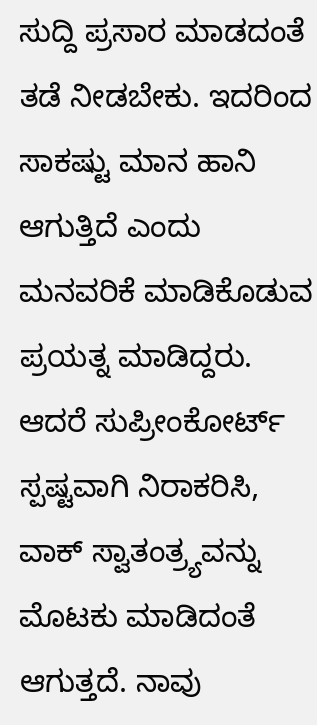ಸುದ್ದಿ ಪ್ರಸಾರ ಮಾಡದಂತೆ ತಡೆ ನೀಡಬೇಕು. ಇದರಿಂದ ಸಾಕಷ್ಟು ಮಾನ ಹಾನಿ ಆಗುತ್ತಿದೆ ಎಂದು ಮನವರಿಕೆ ಮಾಡಿಕೊಡುವ ಪ್ರಯತ್ನ ಮಾಡಿದ್ದರು. ಆದರೆ ಸುಪ್ರೀಂಕೋರ್ಟ್‌ ಸ್ಪಷ್ಟವಾಗಿ ನಿರಾಕರಿಸಿ, ವಾಕ್ ಸ್ವಾತಂತ್ರ್ಯವನ್ನು ಮೊಟಕು ಮಾಡಿದಂತೆ ಆಗುತ್ತದೆ. ನಾವು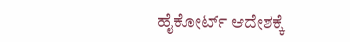ಹೈಕೋರ್ಟ್‌ ಆದೇಶಕ್ಕೆ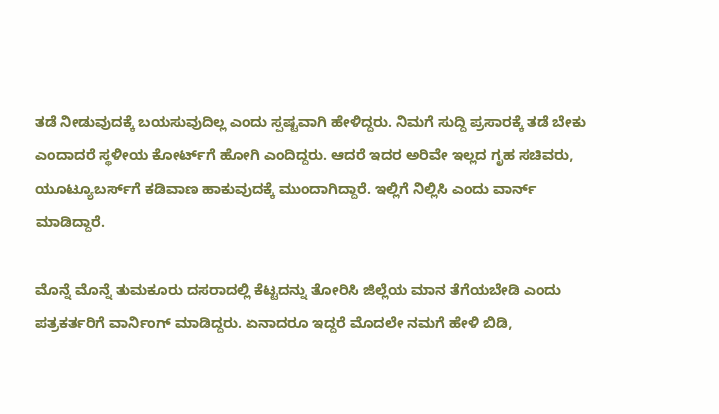ತಡೆ ನೀಡುವುದಕ್ಕೆ ಬಯಸುವುದಿಲ್ಲ ಎಂದು ಸ್ಪಷ್ಟವಾಗಿ ಹೇಳಿದ್ದರು. ನಿಮಗೆ ಸುದ್ದಿ ಪ್ರಸಾರಕ್ಕೆ ತಡೆ ಬೇಕು ಎಂದಾದರೆ ಸ್ಥಳೀಯ ಕೋರ್ಟ್‌ಗೆ ಹೋಗಿ ಎಂದಿದ್ದರು. ಆದರೆ ಇದರ ಅರಿವೇ ಇಲ್ಲದ ಗೃಹ ಸಚಿವರು, ಯೂಟ್ಯೂಬರ್ಸ್‌ಗೆ ಕಡಿವಾಣ ಹಾಕುವುದಕ್ಕೆ ಮುಂದಾಗಿದ್ದಾರೆ. ಇಲ್ಲಿಗೆ ನಿಲ್ಲಿಸಿ ಎಂದು ವಾರ್ನ್‌ ಮಾಡಿದ್ದಾರೆ.

ಮೊನ್ನೆ ಮೊನ್ನೆ ತುಮಕೂರು ದಸರಾದಲ್ಲಿ ಕೆಟ್ಟದನ್ನು ತೋರಿಸಿ ಜಿಲ್ಲೆಯ ಮಾನ ತೆಗೆಯಬೇಡಿ ಎಂದು ಪತ್ರಕರ್ತರಿಗೆ ವಾರ್ನಿಂಗ್ ಮಾಡಿದ್ದರು. ಏನಾದರೂ ಇದ್ದರೆ ಮೊದಲೇ ನಮಗೆ ಹೇಳಿ ಬಿಡಿ,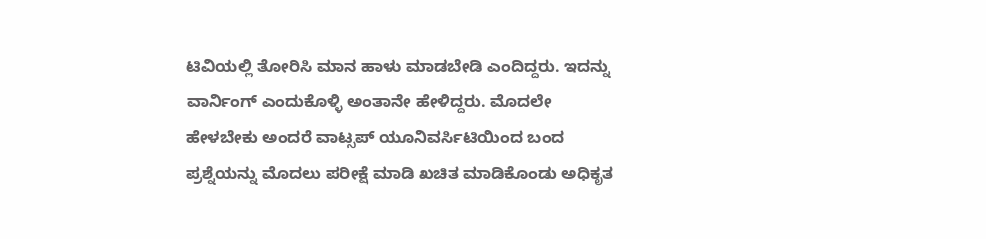ಟಿವಿಯಲ್ಲಿ ತೋರಿಸಿ ಮಾನ ಹಾಳು ಮಾಡಬೇಡಿ ಎಂದಿದ್ದರು. ಇದನ್ನು ವಾರ್ನಿಂಗ್ ಎಂದುಕೊಳ್ಳಿ ಅಂತಾನೇ ಹೇಳಿದ್ದರು. ಮೊದಲೇ ಹೇಳಬೇಕು ಅಂದರೆ ವಾಟ್ಸಪ್‌ ಯೂನಿವರ್ಸಿಟಿಯಿಂದ ಬಂದ ಪ್ರಶ್ನೆಯನ್ನು ಮೊದಲು ಪರೀಕ್ಷೆ ಮಾಡಿ ಖಚಿತ ಮಾಡಿಕೊಂಡು ಅಧಿಕೃತ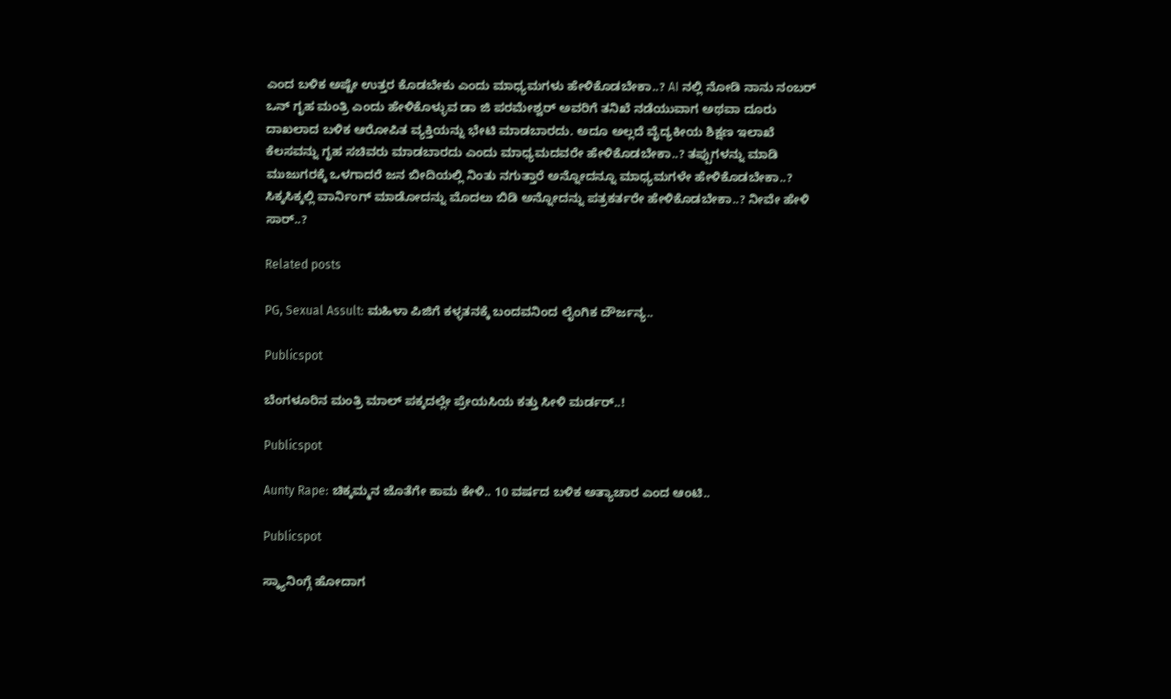ಎಂದ ಬಳಿಕ ಅಷ್ಟೇ ಉತ್ತರ ಕೊಡಬೇಕು ಎಂದು ಮಾಧ್ಯಮಗಳು ಹೇಳಿಕೊಡಬೇಕಾ..? AI ನಲ್ಲಿ ನೋಡಿ ನಾನು ನಂಬರ್‌ ಒನ್‌ ಗೃಹ ಮಂತ್ರಿ ಎಂದು ಹೇಳಿಕೊಳ್ಳುವ ಡಾ ಜಿ ಪರಮೇಶ್ವರ್‌ ಅವರಿಗೆ ತನಿಖೆ ನಡೆಯುವಾಗ ಅಥವಾ ದೂರು ದಾಖಲಾದ ಬಳಿಕ ಆರೋಪಿತ ವ್ಯಕ್ತಿಯನ್ನು ಭೇಟಿ ಮಾಡಬಾರದು. ಅದೂ ಅಲ್ಲದೆ ವೈದ್ಯಕೀಯ ಶಿಕ್ಷಣ ಇಲಾಖೆ ಕೆಲಸವನ್ನು ಗೃಹ ಸಚಿವರು ಮಾಡಬಾರದು ಎಂದು ಮಾಧ್ಯಮದವರೇ ಹೇಳಿಕೊಡಬೇಕಾ..? ತಪ್ಪುಗಳನ್ನು ಮಾಡಿ ಮುಜುಗರಕ್ಕೆ ಒಳಗಾದರೆ ಜನ ಬೀದಿಯಲ್ಲಿ ನಿಂತು ನಗುತ್ತಾರೆ ಅನ್ನೋದನ್ನೂ ಮಾಧ್ಯಮಗಳೇ ಹೇಳಿಕೊಡಬೇಕಾ..? ಸಿಕ್ಕಸಿಕ್ಕಲ್ಲಿ ವಾರ್ನಿಂಗ್‌ ಮಾಡೋದನ್ನು ಮೊದಲು ಬಿಡಿ ಅನ್ನೋದನ್ನು ಪತ್ರಕರ್ತರೇ ಹೇಳಿಕೊಡಬೇಕಾ..? ನೀವೇ ಹೇಳಿ ಸಾರ್..?

Related posts

PG, Sexual Assult: ಮಹಿಳಾ ಪಿಜಿಗೆ ಕಳ್ಳತನಕ್ಕೆ ಬಂದವನಿಂದ ಲೈಂಗಿಕ ದೌರ್ಜನ್ಯ..

Publicspot

ಬೆಂಗಳೂರಿನ ಮಂತ್ರಿ ಮಾಲ್‌ ಪಕ್ಕದಲ್ಲೇ ಪ್ರೇಯಸಿಯ ಕತ್ತು ಸೀಳಿ ಮರ್ಡರ್‌..!

Publicspot

Aunty Rape: ಚಿಕ್ಕಮ್ಮನ ಜೊತೆಗೇ ಕಾಮ ಕೇಳಿ.. 10 ವರ್ಷದ ಬಳಿಕ ಅತ್ಯಾಚಾರ ಎಂದ ಆಂಟಿ..

Publicspot

ಸ್ಕ್ಯಾನಿಂಗ್ಗೆ ಹೋದಾಗ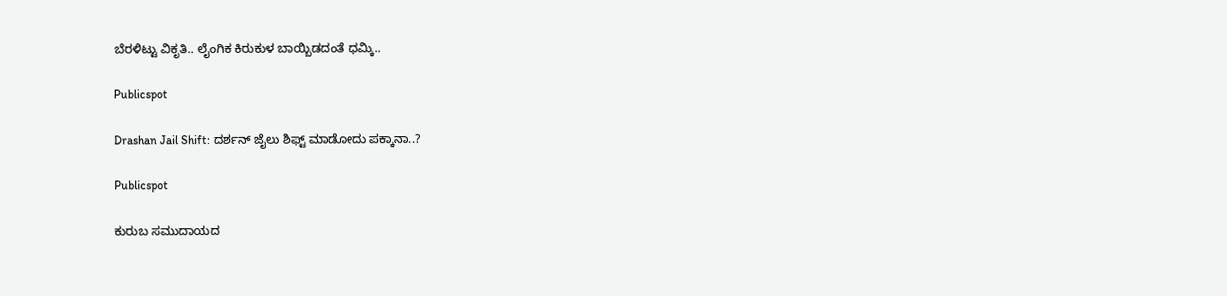ಬೆರಳಿಟ್ಟು ವಿಕೃತಿ.. ಲೈಂಗಿಕ ಕಿರುಕುಳ ಬಾಯ್ಬಿಡದಂತೆ ಧಮ್ಕಿ..

Publicspot

Drashan Jail Shift: ದರ್ಶನ್ ಜೈಲು ಶಿಫ್ಟ್ ಮಾಡೋದು ಪಕ್ಕಾನಾ..?

Publicspot

ಕುರುಬ ಸಮುದಾಯದ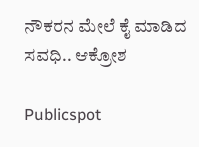ನೌಕರನ ಮೇಲೆ ಕೈ ಮಾಡಿದ ಸವಧಿ.. ಆಕ್ರೋಶ

Publicspot